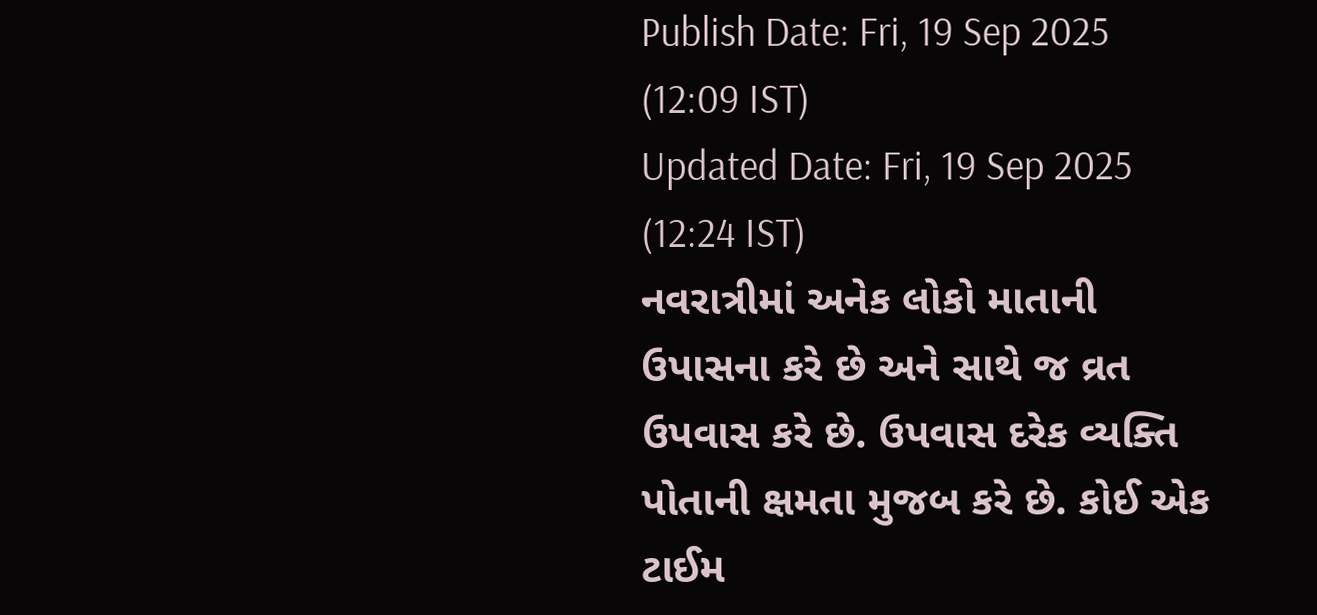Publish Date: Fri, 19 Sep 2025 (12:09 IST)
Updated Date: Fri, 19 Sep 2025 (12:24 IST)
નવરાત્રીમાં અનેક લોકો માતાની ઉપાસના કરે છે અને સાથે જ વ્રત ઉપવાસ કરે છે. ઉપવાસ દરેક વ્યક્તિ પોતાની ક્ષમતા મુજબ કરે છે. કોઈ એક ટાઈમ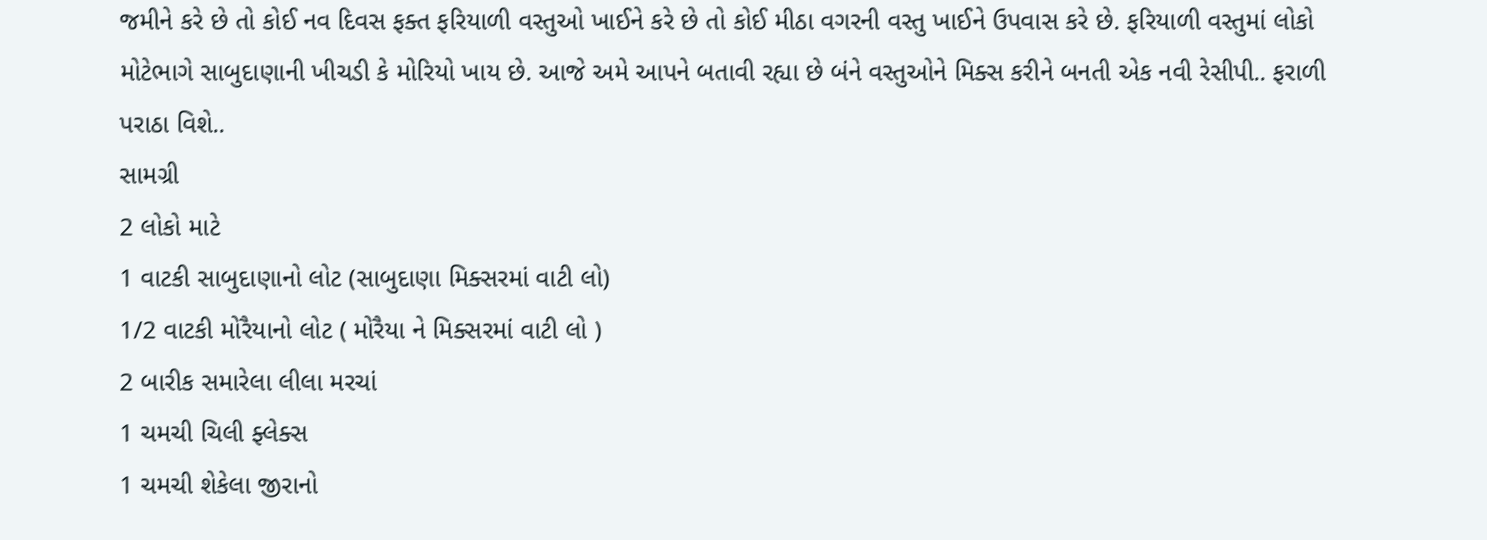જમીને કરે છે તો કોઈ નવ દિવસ ફક્ત ફરિયાળી વસ્તુઓ ખાઈને કરે છે તો કોઈ મીઠા વગરની વસ્તુ ખાઈને ઉપવાસ કરે છે. ફરિયાળી વસ્તુમાં લોકો મોટેભાગે સાબુદાણાની ખીચડી કે મોરિયો ખાય છે. આજે અમે આપને બતાવી રહ્યા છે બંને વસ્તુઓને મિક્સ કરીને બનતી એક નવી રેસીપી.. ફરાળી પરાઠા વિશે..
સામગ્રી
2 લોકો માટે
1 વાટકી સાબુદાણાનો લોટ (સાબુદાણા મિક્સરમાં વાટી લો)
1/2 વાટકી મોરૈયાનો લોટ ( મોરૈયા ને મિક્સરમાં વાટી લો )
2 બારીક સમારેલા લીલા મરચાં
1 ચમચી ચિલી ફ્લેક્સ
1 ચમચી શેકેલા જીરાનો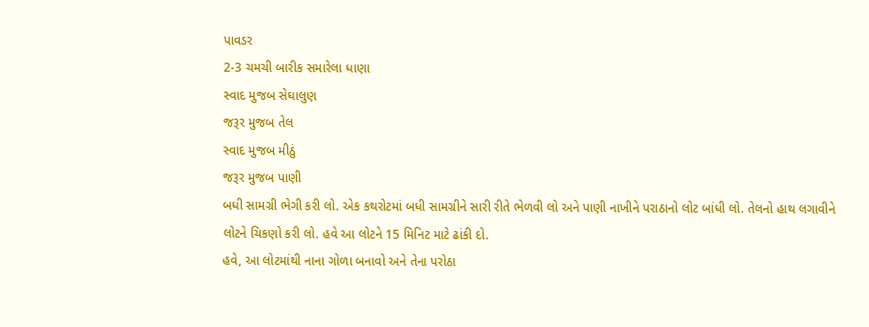પાવડર
2-3 ચમચી બારીક સમારેલા ધાણા
સ્વાદ મુજબ સેઘાલુણ
જરૂર મુજબ તેલ
સ્વાદ મુજબ મીઠું
જરૂર મુજબ પાણી
બધી સામગ્રી ભેગી કરી લો. એક કથરોટમાં બધી સામગ્રીને સારી રીતે ભેળવી લો અને પાણી નાખીને પરાઠાનો લોટ બાંધી લો. તેલનો હાથ લગાવીને લોટને ચિકણો કરી લો. હવે આ લોટને 15 મિનિટ માટે ઢાંકી દો.
હવે, આ લોટમાંથી નાના ગોળા બનાવો અને તેના પરોઠા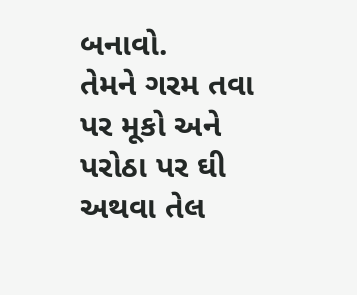બનાવો.
તેમને ગરમ તવા પર મૂકો અને પરોઠા પર ઘી અથવા તેલ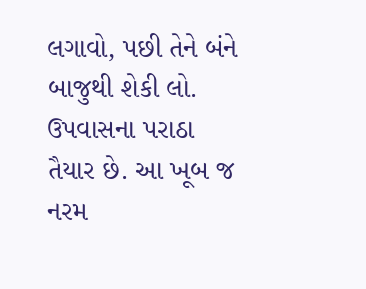લગાવો, પછી તેને બંને બાજુથી શેકી લો.
ઉપવાસના પરાઠા તૈયાર છે. આ ખૂબ જ નરમ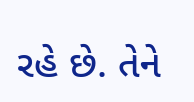રહે છે. તેને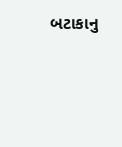બટાકાનુ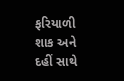ફરિયાળી શાક અને દહીં સાથે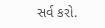સર્વ કરો.